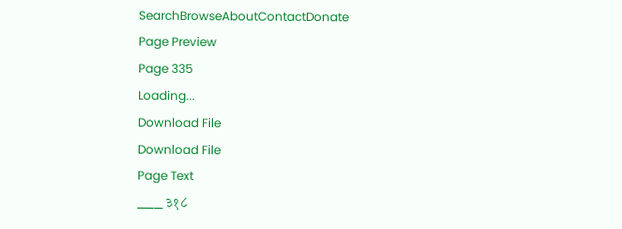SearchBrowseAboutContactDonate
Page Preview
Page 335
Loading...
Download File
Download File
Page Text
___ ३१८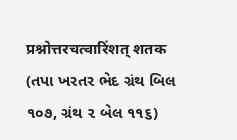प्रश्नोत्तरचत्वारिंशत् शतक (તપા ખરતર ભેદ ગ્રંથ બિલ ૧૦૭, ગ્રંથ ૨ બેલ ૧૧૬)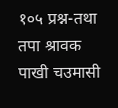१०५ प्रश्न-तथा तपा श्रावक पाखी चउमासी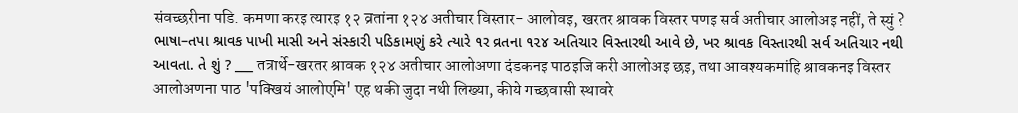संवच्छरीना पडि. कमणा करइ त्यारइ १२ व्रतांना १२४ अतीचार विस्तार- आलोवइ, खरतर श्रावक विस्तर पणइ सर्व अतीचार आलोअइ नहीं, ते स्युं ? ભાષા–તપા શ્રાવક પાખી માસી અને સંસ્કારી પડિકામણું કરે ત્યારે ૧ર વ્રતના ૧૨૪ અતિચાર વિસ્તારથી આવે છે, ખર શ્રાવક વિસ્તારથી સર્વ અતિચાર નથી આવતા. તે શું ? ___ तत्रार्थे-खरतर श्रावक १२४ अतीचार आलोअणा दंडकनइ पाठइजि करी आलोअइ छइ, तथा आवश्यकमांहि श्रावकनइ विस्तर आलोअणना पाठ 'पक्खियं आलोएमि' एह थकी जुदा नथी लिख्या, कीये गच्छवासी स्थावरे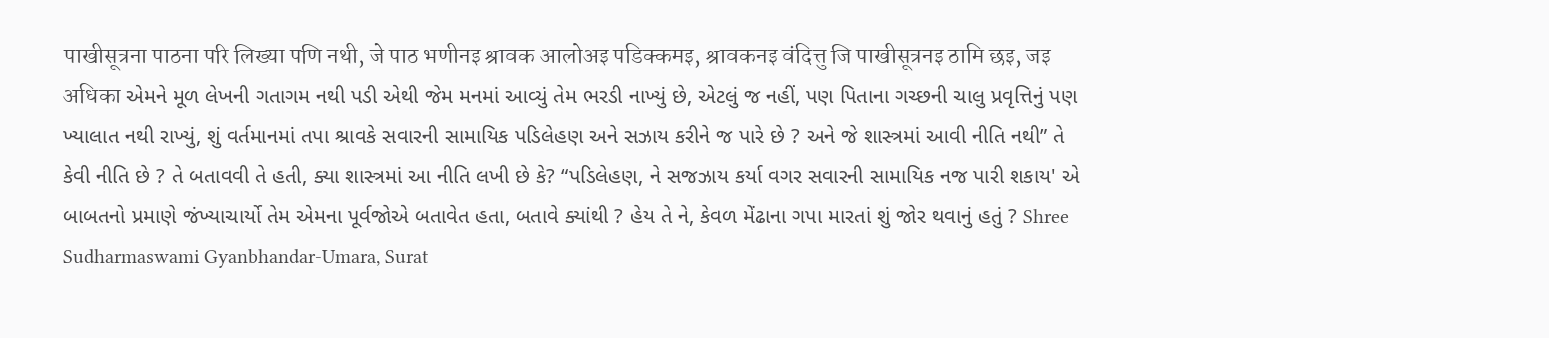पाखीसूत्रना पाठना परि लिख्या पणि नथी, जे पाठ भणीनइ श्रावक आलोअइ पडिक्कमइ, श्रावकनइ वंदित्तु जि पाखीसूत्रनइ ठामि छइ, जइ अधिका એમને મૂળ લેખની ગતાગમ નથી પડી એથી જેમ મનમાં આવ્યું તેમ ભરડી નાખ્યું છે, એટલું જ નહીં, પણ પિતાના ગચ્છની ચાલુ પ્રવૃત્તિનું પણ ખ્યાલાત નથી રાખ્યું, શું વર્તમાનમાં તપા શ્રાવકે સવારની સામાયિક પડિલેહણ અને સઝાય કરીને જ પારે છે ? અને જે શાસ્ત્રમાં આવી નીતિ નથી” તે કેવી નીતિ છે ? તે બતાવવી તે હતી, ક્યા શાસ્ત્રમાં આ નીતિ લખી છે કે? “પડિલેહણ, ને સજઝાય કર્યા વગર સવારની સામાયિક નજ પારી શકાય' એ બાબતનો પ્રમાણે જંખ્યાચાર્યો તેમ એમના પૂર્વજોએ બતાવેત હતા, બતાવે ક્યાંથી ? હેય તે ને, કેવળ મેંઢાના ગપા મારતાં શું જોર થવાનું હતું ? Shree Sudharmaswami Gyanbhandar-Umara, Surat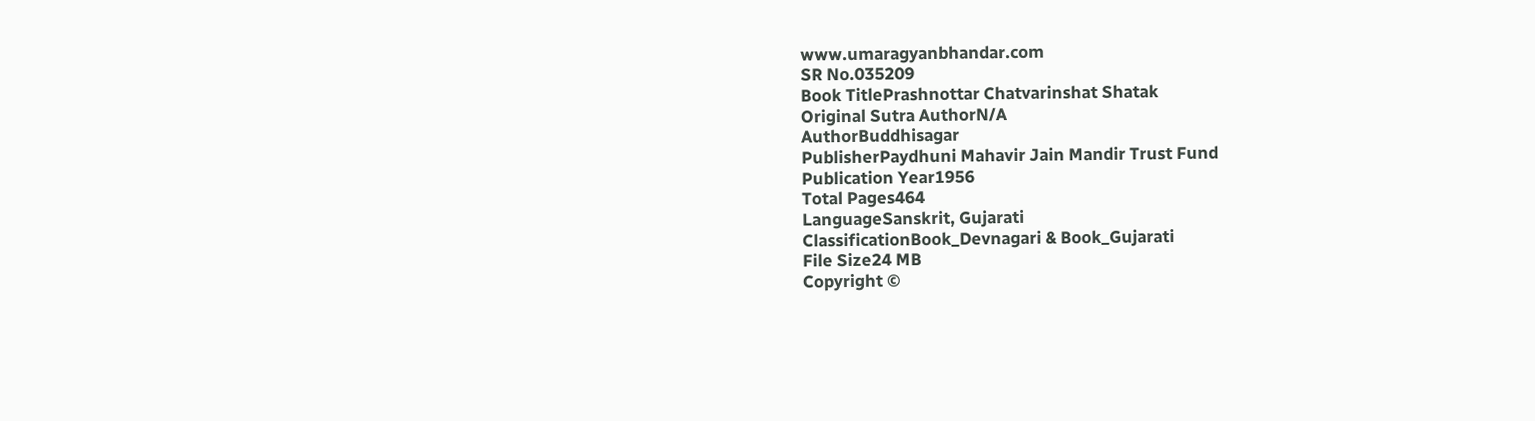www.umaragyanbhandar.com
SR No.035209
Book TitlePrashnottar Chatvarinshat Shatak
Original Sutra AuthorN/A
AuthorBuddhisagar
PublisherPaydhuni Mahavir Jain Mandir Trust Fund
Publication Year1956
Total Pages464
LanguageSanskrit, Gujarati
ClassificationBook_Devnagari & Book_Gujarati
File Size24 MB
Copyright ©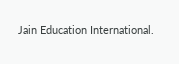Jain Education International.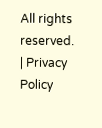All rights reserved. | Privacy Policy